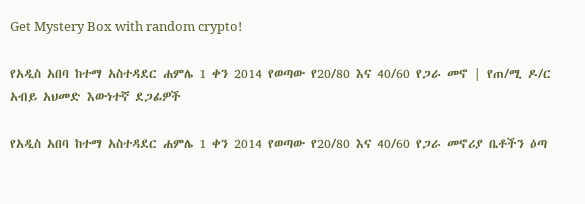Get Mystery Box with random crypto!

የአዲስ አበባ ከተማ አስተዳደር ሐምሌ 1 ቀን 2014 የወጣው የ20/80 እና 40/60 የጋራ መኖ | የጠ/ሚ ዶ/ር አብይ አህመድ እውነተኛ ደጋፊዎች

የአዲስ አበባ ከተማ አስተዳደር ሐምሌ 1 ቀን 2014 የወጣው የ20/80 እና 40/60 የጋራ መኖሪያ ቤቶችን ዕጣ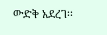ውድቅ አደረገ፡፡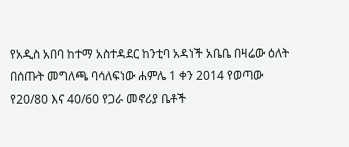የአዲስ አበባ ከተማ አስተዳደር ከንቲባ አዳነች አቤቤ በዛሬው ዕለት በሰጡት መግለጫ ባሳለፍነው ሐምሌ 1 ቀን 2014 የወጣው የ20/80 እና 40/60 የጋራ መኖሪያ ቤቶች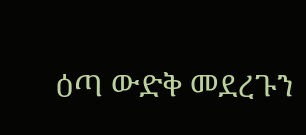ዕጣ ውድቅ መደረጉን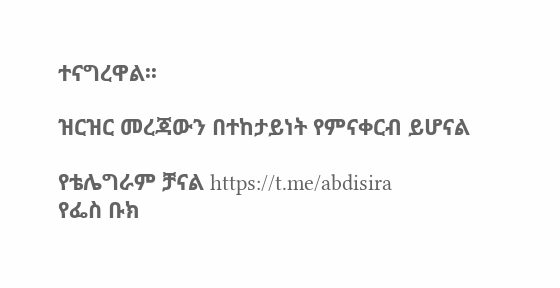ተናግረዋል፡፡

ዝርዝር መረጃውን በተከታይነት የምናቀርብ ይሆናል

የቴሌግራም ቻናል https://t.me/abdisira
የፌስ ቡክ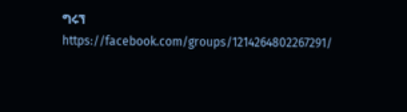ግሩኘ https://facebook.com/groups/1214264802267291/